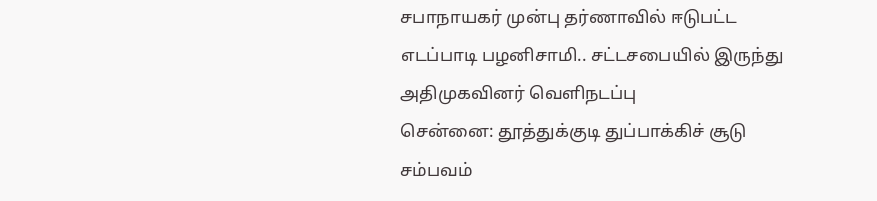சபாநாயகர் முன்பு தர்ணாவில் ஈடுபட்ட எடப்பாடி பழனிசாமி.. சட்டசபையில் இருந்து அதிமுகவினர் வெளிநடப்பு
சென்னை: தூத்துக்குடி துப்பாக்கிச் சூடு சம்பவம்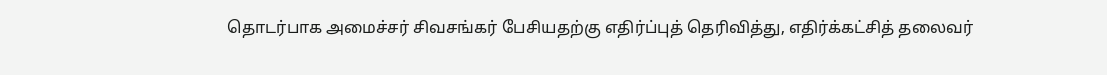தொடர்பாக அமைச்சர் சிவசங்கர் பேசியதற்கு எதிர்ப்புத் தெரிவித்து, எதிர்க்கட்சித் தலைவர்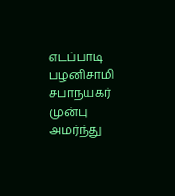எடப்பாடி பழனிசாமி சபாநயகர் முன்பு அமர்ந்து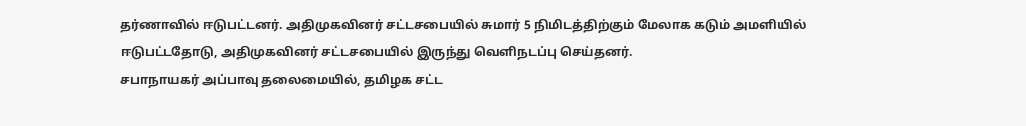தர்ணாவில் ஈடுபட்டனர். அதிமுகவினர் சட்டசபையில் சுமார் 5 நிமிடத்திற்கும் மேலாக கடும் அமளியில் ஈடுபட்டதோடு, அதிமுகவினர் சட்டசபையில் இருந்து வெளிநடப்பு செய்தனர்.
சபாநாயகர் அப்பாவு தலைமையில், தமிழக சட்ட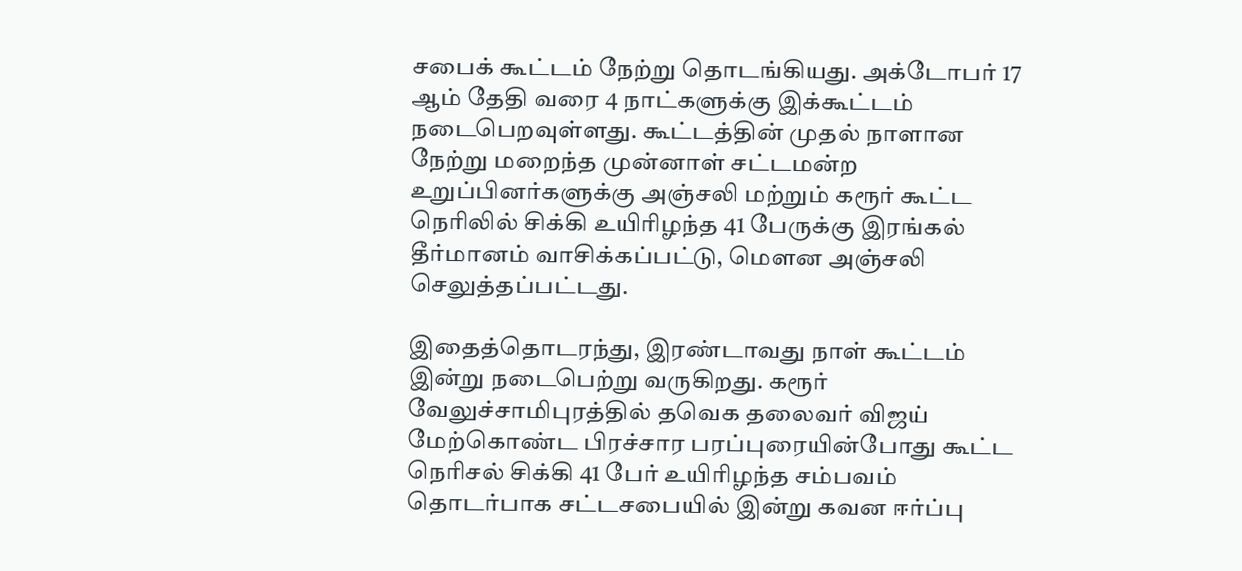சபைக் கூட்டம் நேற்று தொடங்கியது. அக்டோபர் 17 ஆம் தேதி வரை 4 நாட்களுக்கு இக்கூட்டம் நடைபெறவுள்ளது. கூட்டத்தின் முதல் நாளான நேற்று மறைந்த முன்னாள் சட்டமன்ற உறுப்பினர்களுக்கு அஞ்சலி மற்றும் கரூர் கூட்ட நெரிலில் சிக்கி உயிரிழந்த 41 பேருக்கு இரங்கல் தீர்மானம் வாசிக்கப்பட்டு, மௌன அஞ்சலி செலுத்தப்பட்டது.

இதைத்தொடரந்து, இரண்டாவது நாள் கூட்டம் இன்று நடைபெற்று வருகிறது. கரூர் வேலுச்சாமிபுரத்தில் தவெக தலைவர் விஜய் மேற்கொண்ட பிரச்சார பரப்புரையின்போது கூட்ட நெரிசல் சிக்கி 41 பேர் உயிரிழந்த சம்பவம் தொடர்பாக சட்டசபையில் இன்று கவன ஈர்ப்பு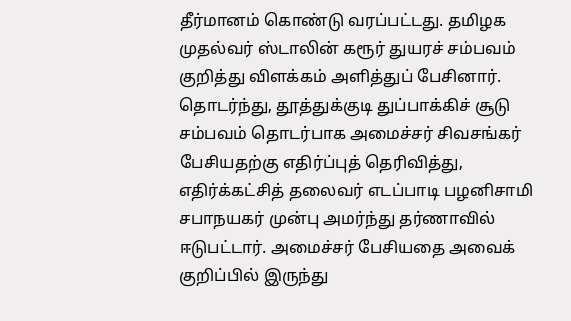தீர்மானம் கொண்டு வரப்பட்டது. தமிழக முதல்வர் ஸ்டாலின் கரூர் துயரச் சம்பவம் குறித்து விளக்கம் அளித்துப் பேசினார்.
தொடர்ந்து, தூத்துக்குடி துப்பாக்கிச் சூடு சம்பவம் தொடர்பாக அமைச்சர் சிவசங்கர் பேசியதற்கு எதிர்ப்புத் தெரிவித்து, எதிர்க்கட்சித் தலைவர் எடப்பாடி பழனிசாமி சபாநயகர் முன்பு அமர்ந்து தர்ணாவில் ஈடுபட்டார். அமைச்சர் பேசியதை அவைக் குறிப்பில் இருந்து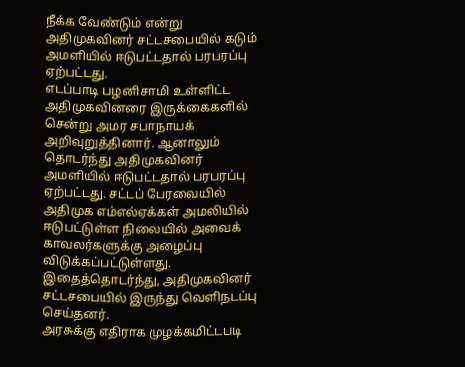நீக்க வேண்டும் என்று அதிமுகவினர் சட்டசபையில் கடும் அமளியில் ஈடுபட்டதால் பரபரப்பு ஏற்பட்டது.
எடப்பாடி பழனிசாமி உள்ளிட்ட அதிமுகவினரை இருக்கைகளில் சென்று அமர சபாநாயக் அறிவுறுத்தினார். ஆனாலும் தொடர்ந்து அதிமுகவினர் அமளியில் ஈடுபட்டதால் பரபரப்பு ஏற்பட்டது. சட்டப் பேரவையில் அதிமுக எம்எல்ஏக்கள் அமலியில் ஈடுபட்டுள்ள நிலையில் அவைக் காவலர்களுக்கு அழைப்பு விடுக்கப்பட்டுள்ளது. இதைத்தொடர்ந்து, அதிமுகவினர் சட்டசபையில் இருந்து வெளிநடப்பு செய்தனர்.
அரசுக்கு எதிராக முழக்கமிட்டபடி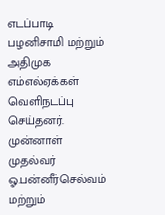எடப்பாடி பழனிசாமி மற்றும் அதிமுக எம்எல்ஏக்கள் வெளிநடப்பு செய்தனர். முன்னாள் முதல்வர் ஓ.பன்னீர்செல்வம் மற்றும்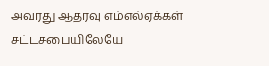அவரது ஆதரவு எம்எல்ஏக்கள் சட்டசபையிலேயே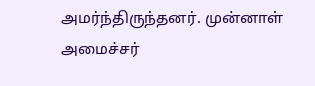அமர்ந்திருந்தனர். முன்னாள் அமைச்சர்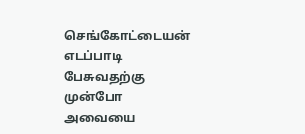செங்கோட்டையன் எடப்பாடி பேசுவதற்கு முன்போ அவையை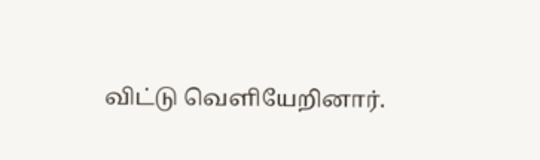விட்டு வெளியேறினார்.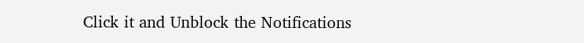Click it and Unblock the Notifications